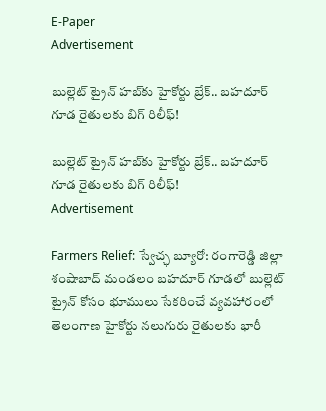E-Paper
Advertisement

బుల్లెట్ ట్రైన్ హబ్‌కు హైకోర్టు బ్రేక్.. బహదూర్ గూడ రైతులకు బిగ్ రిలీఫ్!

బుల్లెట్ ట్రైన్ హబ్‌కు హైకోర్టు బ్రేక్.. బహదూర్ గూడ రైతులకు బిగ్ రిలీఫ్!
Advertisement

Farmers Relief: స్వేచ్ఛ బ్యూరో: రంగారెడ్డి జిల్లా శంషాబాద్ మండలం బహదూర్ గూడలో బుల్లెట్ ట్రైన్ కోసం భూములు సేకరించే వ్యవహారంలో తెలంగాణ హైకోర్టు నలుగురు రైతులకు భారీ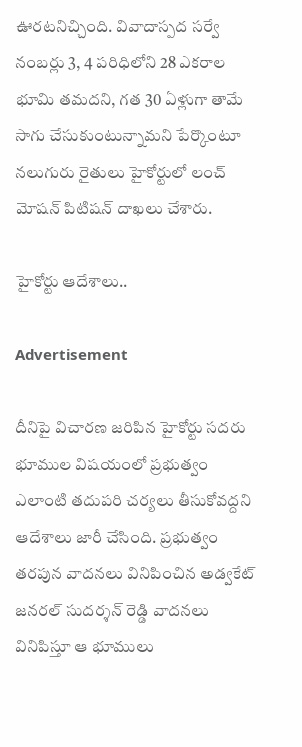ఊరటనిచ్చింది. వివాదాస్పద సర్వే నంబర్లు 3, 4 పరిధిలోని 28 ఎకరాల భూమి తమదని, గత 30 ఏళ్లుగా తామే సాగు చేసుకుంటున్నామని పేర్కొంటూ నలుగురు రైతులు హైకోర్టులో లంచ్ మోషన్ పిటిషన్ దాఖలు చేశారు.

హైకోర్టు ఆదేశాలు..

Advertisement

దీనిపై విచారణ జరిపిన హైకోర్టు సదరు భూముల విషయంలో ప్రభుత్వం ఎలాంటి తదుపరి చర్యలు తీసుకోవద్దని ఆదేశాలు జారీ చేసింది. ప్రభుత్వం తరపున వాదనలు వినిపించిన అడ్వకేట్ జనరల్ సుదర్శన్ రెడ్డి వాదనలు వినిపిస్తూ ఆ భూములు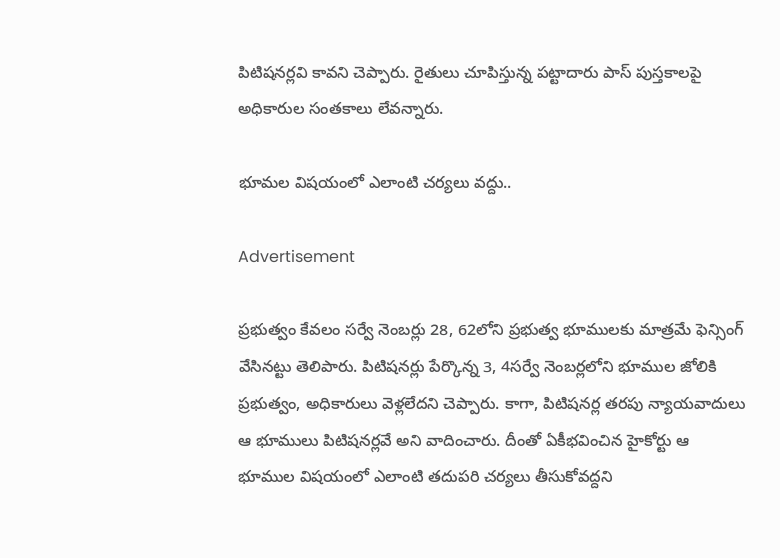పిటిషనర్లవి కావని చెప్పారు. రైతులు చూపిస్తున్న పట్టాదారు పాస్ పుస్తకాలపై అధికారుల సంతకాలు లేవన్నారు.

భూమల విషయంలో ఎలాంటి చర్యలు వద్దు..

Advertisement

ప్రభుత్వం కేవలం సర్వే నెంబర్లు 28, 62లోని ప్రభుత్వ భూములకు మాత్రమే ఫెన్సింగ్ వేసినట్టు తెలిపారు. పిటిషనర్లు పేర్కొన్న 3, 4సర్వే నెంబర్లలోని భూముల జోలికి ప్రభుత్వం, అధికారులు వెళ్లలేదని చెప్పారు. కాగా, పిటిషనర్ల తరపు న్యాయవాదులు ఆ భూములు పిటిషనర్లవే అని వాదించారు. దీంతో ఏకీభవించిన హైకోర్టు ఆ భూముల విషయంలో ఎలాంటి తదుపరి చర్యలు తీసుకోవద్దని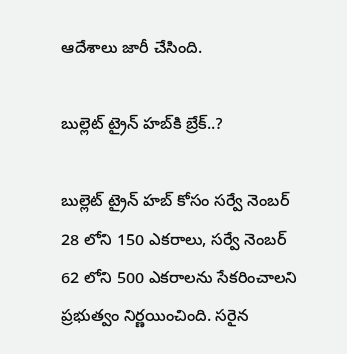ఆదేశాలు జారీ చేసింది.

బుల్లెట్ ట్రైన్ హబ్‌కి బ్రేక్..?

బుల్లెట్ ట్రైన్ హబ్ కోసం సర్వే నెంబర్ 28 లోని 150 ఎకరాలు, సర్వే నెంబర్ 62 లోని 500 ఎకరాలను సేకరించాలని ప్రభుత్వం నిర్ణయించింది. సరైన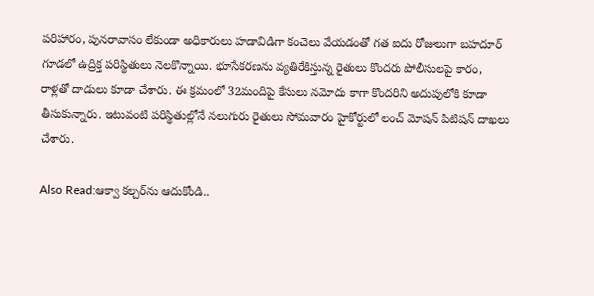పరిహారం, పునరావాసం లేకుండా అధికారులు హడావిడిగా కంచెలు వేయడంతో గత ఐదు రోజులుగా బహదూర్ గూడలో ఉద్రిక్త పరిస్థితులు నెలకొన్నాయి. భూసేకరణను వ్యతిరేకిస్తున్న రైతులు కొందరు పోలీసులపై కారం, రాళ్లతో దాడులు కూడా చేశారు. ఈ క్రమంలో 32మందిపై కేసులు నమోదు కాగా కొందరిని అదుపులోకి కూడా తీసుకున్నారు. ఇటువంటి పరిస్థితుల్లోనే నలుగురు రైతులు సోమవారం హైకోర్టులో లంచ్ మోషన్ పిటిషన్ దాఖలు చేశారు.

Also Read:ఆక్వా కల్చర్‌ను ఆదుకోండి..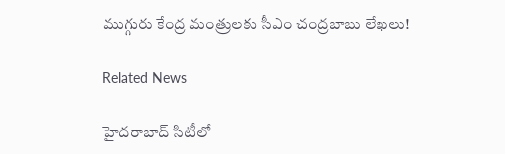ముగ్గురు కేంద్ర మంత్రులకు సీఎం చంద్రబాబు లేఖలు!

Related News

హైదరాబాద్ సిటీలో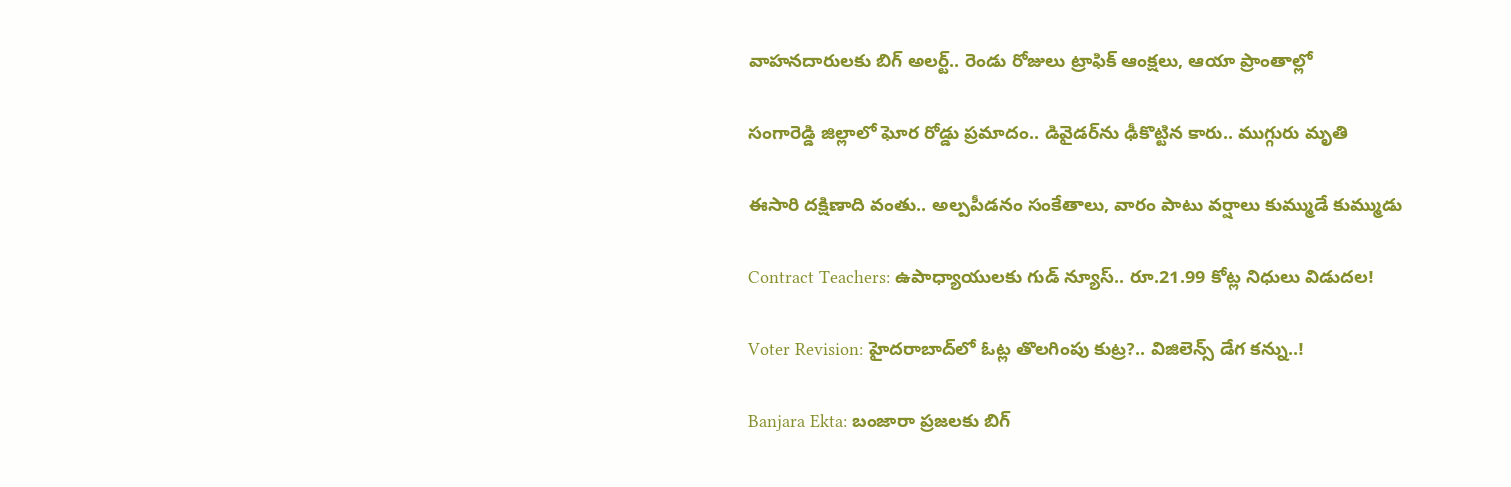వాహనదారులకు బిగ్ అలర్ట్.. రెండు రోజులు ట్రాఫిక్ ఆంక్షలు, ఆయా ప్రాంతాల్లో

సంగారెడ్డి జిల్లాలో ఘోర రోడ్డు ప్రమాదం.. డివైడర్‌ను ఢీకొట్టిన కారు.. ముగ్గురు మృతి

ఈసారి దక్షిణాది వంతు.. అల్పపీడనం సంకేతాలు, వారం పాటు వర్షాలు కుమ్ముడే కుమ్ముడు

Contract Teachers: ఉపాధ్యాయులకు గుడ్ న్యూస్.. రూ.21.99 కోట్ల నిధులు విడుదల!

Voter Revision: హైదరాబాద్‌లో ఓట్ల తొలగింపు కుట్ర?.. విజిలెన్స్ డేగ కన్ను..!

Banjara Ekta: బంజారా ప్రజలకు బిగ్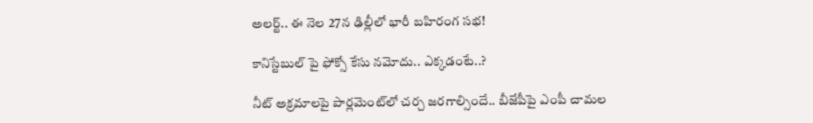అలర్ట్.. ఈ నెల 27న ఢిల్లీలో భారీ బహిరంగ సభ!

కానిస్టేబుల్ పై ఫోక్సో కేసు నమోదు.. ఎక్కడంటే..?

నీట్ అక్రమాలపై పార్లమెంట్‌లో చర్చ జరగాల్సిందే.. బీజేపీపై ఎంపీ చామల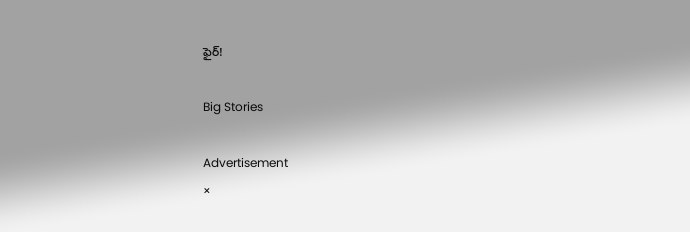ఫైర్!

Big Stories

Advertisement
×